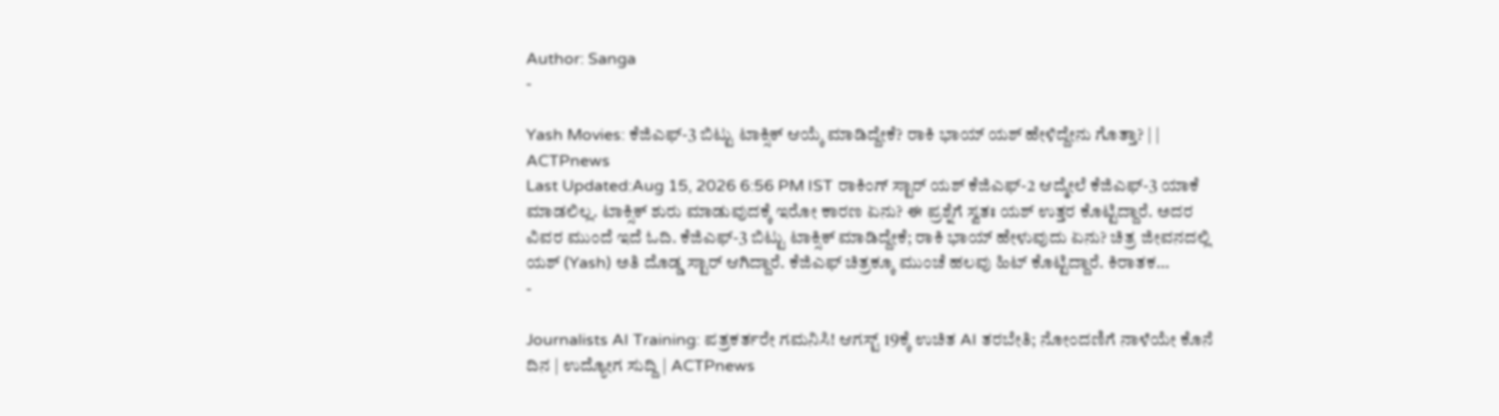Author: Sanga
-

Yash Movies: ಕೆಜಿಎಫ್-3 ಬಿಟ್ಟು ಟಾಕ್ಸಿಕ್ ಆಯ್ಕೆ ಮಾಡಿದ್ದೇಕೆ? ರಾಕಿ ಭಾಯ್ ಯಶ್ ಹೇಳಿದ್ದೇನು ಗೊತ್ತಾ? | | ACTPnews
Last Updated:Aug 15, 2026 6:56 PM IST ರಾಕಿಂಗ್ ಸ್ಟಾರ್ ಯಶ್ ಕೆಜಿಎಫ್-2 ಆದ್ಮೇಲೆ ಕೆಜಿಎಫ್-3 ಯಾಕೆ ಮಾಡಲಿಲ್ಲ. ಟಾಕ್ಸಿಕ್ ಶುರು ಮಾಡುವುದಕ್ಕೆ ಇರೋ ಕಾರಣ ಏನು? ಈ ಪ್ರಶ್ನೆಗೆ ಸ್ವತಃ ಯಶ್ ಉತ್ತರ ಕೊಟ್ಟಿದ್ದಾರೆ. ಅದರ ವಿವರ ಮುಂದೆ ಇದೆ ಓದಿ. ಕೆಜಿಎಫ್-3 ಬಿಟ್ಟು ಟಾಕ್ಸಿಕ್ ಮಾಡಿದ್ದೇಕೆ; ರಾಕಿ ಭಾಯ್ ಹೇಳುವುದು ಏನು? ಚಿತ್ರ ಜೀವನದಲ್ಲಿ ಯಶ್ (Yash) ಅತಿ ದೊಡ್ಡ ಸ್ಟಾರ್ ಆಗಿದ್ದಾರೆ. ಕೆಜಿಎಫ್ ಚಿತ್ರಕ್ಕೂ ಮುಂಚೆ ಹಲವು ಹಿಟ್ ಕೊಟ್ಟಿದ್ದಾರೆ. ಕಿರಾತಕ…
-

Journalists AI Training: ಪತ್ರಕರ್ತರೇ ಗಮನಿಸಿ! ಆಗಸ್ಟ್ 19ಕ್ಕೆ ಉಚಿತ AI ತರಬೇತಿ; ನೋಂದಣಿಗೆ ನಾಳೆಯೇ ಕೊನೆ ದಿನ | ಉದ್ಯೋಗ ಸುದ್ದಿ | ACTPnews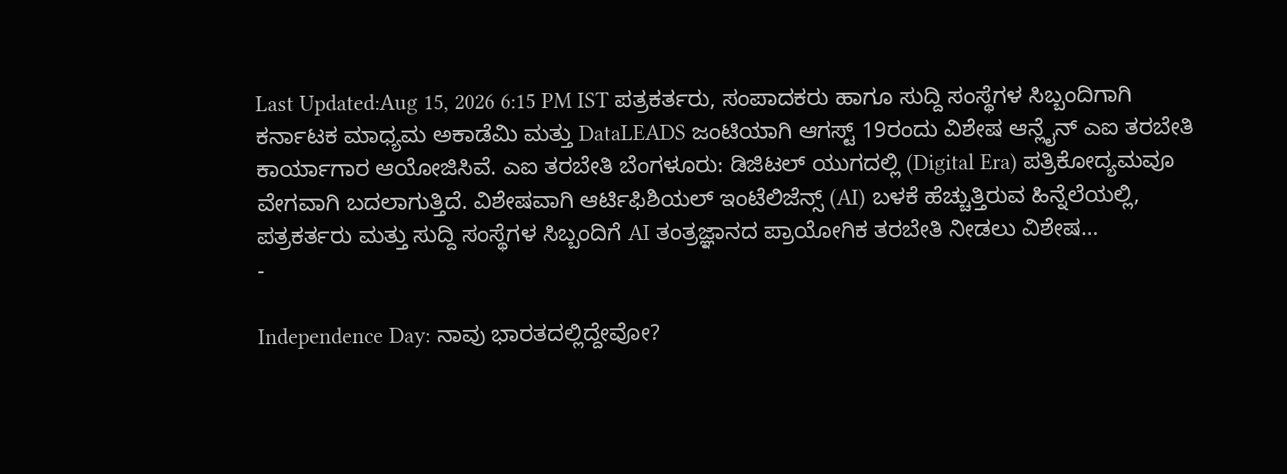Last Updated:Aug 15, 2026 6:15 PM IST ಪತ್ರಕರ್ತರು, ಸಂಪಾದಕರು ಹಾಗೂ ಸುದ್ದಿ ಸಂಸ್ಥೆಗಳ ಸಿಬ್ಬಂದಿಗಾಗಿ ಕರ್ನಾಟಕ ಮಾಧ್ಯಮ ಅಕಾಡೆಮಿ ಮತ್ತು DataLEADS ಜಂಟಿಯಾಗಿ ಆಗಸ್ಟ್ 19ರಂದು ವಿಶೇಷ ಆನ್ಲೈನ್ ಎಐ ತರಬೇತಿ ಕಾರ್ಯಾಗಾರ ಆಯೋಜಿಸಿವೆ. ಎಐ ತರಬೇತಿ ಬೆಂಗಳೂರು: ಡಿಜಿಟಲ್ ಯುಗದಲ್ಲಿ (Digital Era) ಪತ್ರಿಕೋದ್ಯಮವೂ ವೇಗವಾಗಿ ಬದಲಾಗುತ್ತಿದೆ. ವಿಶೇಷವಾಗಿ ಆರ್ಟಿಫಿಶಿಯಲ್ ಇಂಟೆಲಿಜೆನ್ಸ್ (AI) ಬಳಕೆ ಹೆಚ್ಚುತ್ತಿರುವ ಹಿನ್ನೆಲೆಯಲ್ಲಿ, ಪತ್ರಕರ್ತರು ಮತ್ತು ಸುದ್ದಿ ಸಂಸ್ಥೆಗಳ ಸಿಬ್ಬಂದಿಗೆ AI ತಂತ್ರಜ್ಞಾನದ ಪ್ರಾಯೋಗಿಕ ತರಬೇತಿ ನೀಡಲು ವಿಶೇಷ…
-

Independence Day: ನಾವು ಭಾರತದಲ್ಲಿದ್ದೇವೋ?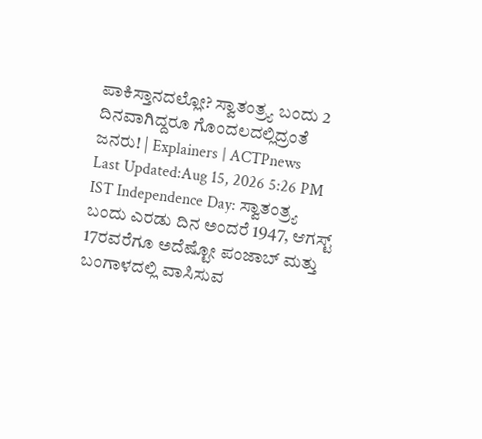ಪಾಕಿಸ್ತಾನದಲ್ಲೋ? ಸ್ವಾತಂತ್ರ್ಯ ಬಂದು 2 ದಿನವಾಗಿದ್ದರೂ ಗೊಂದಲದಲ್ಲಿದ್ರಂತೆ ಜನರು! | Explainers | ACTPnews
Last Updated:Aug 15, 2026 5:26 PM IST Independence Day: ಸ್ವಾತಂತ್ರ್ಯ ಬಂದು ಎರಡು ದಿನ ಅಂದರೆ 1947, ಆಗಸ್ಟ್ 17ರವರೆಗೂ ಅದೆಷ್ಟೋ ಪಂಜಾಬ್ ಮತ್ತು ಬಂಗಾಳದಲ್ಲಿ ವಾಸಿಸುವ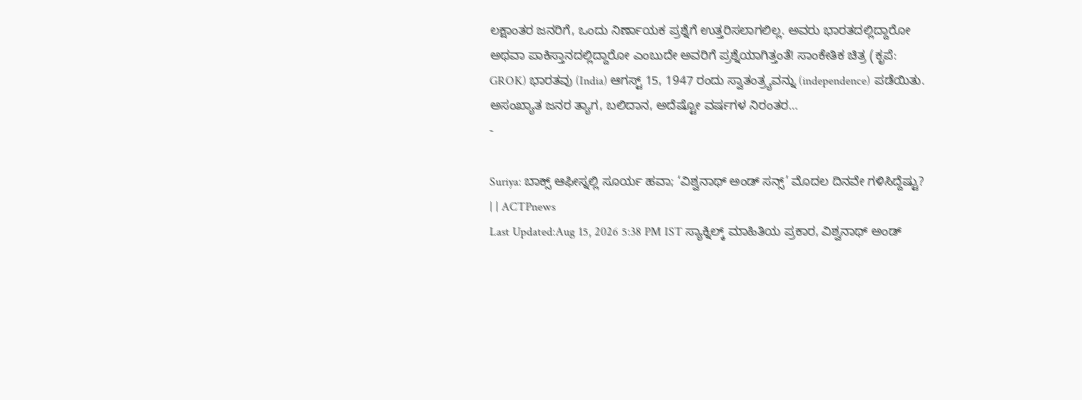ಲಕ್ಷಾಂತರ ಜನರಿಗೆ, ಒಂದು ನಿರ್ಣಾಯಕ ಪ್ರಶ್ನೆಗೆ ಉತ್ತರಿಸಲಾಗಲಿಲ್ಲ. ಅವರು ಭಾರತದಲ್ಲಿದ್ದಾರೋ ಅಥವಾ ಪಾಕಿಸ್ತಾನದಲ್ಲಿದ್ದಾರೋ ಎಂಬುದೇ ಅವರಿಗೆ ಪ್ರಶ್ನೆಯಾಗಿತ್ತಂತೆ! ಸಾಂಕೇತಿಕ ಚಿತ್ರ (ಕೃಪೆ: GROK) ಭಾರತವು (India) ಆಗಸ್ಟ್ 15, 1947 ರಂದು ಸ್ವಾತಂತ್ರ್ಯವನ್ನು (independence) ಪಡೆಯಿತು. ಅಸಂಖ್ಯಾತ ಜನರ ತ್ಯಾಗ, ಬಲಿದಾನ, ಅದೆಷ್ಟೋ ವರ್ಷಗಳ ನಿರಂತರ…
-

Suriya: ಬಾಕ್ಸ್ ಆಫೀಸ್ನಲ್ಲಿ ಸೂರ್ಯ ಹವಾ; ‘ವಿಶ್ವನಾಥ್ ಅಂಡ್ ಸನ್ಸ್’ ಮೊದಲ ದಿನವೇ ಗಳಿಸಿದ್ದೆಷ್ಟು? | | ACTPnews
Last Updated:Aug 15, 2026 5:38 PM IST ಸ್ಯಾಕ್ನಿಲ್ಕ್ ಮಾಹಿತಿಯ ಪ್ರಕಾರ, ವಿಶ್ವನಾಥ್ ಅಂಡ್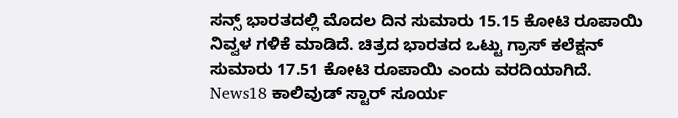ಸನ್ಸ್ ಭಾರತದಲ್ಲಿ ಮೊದಲ ದಿನ ಸುಮಾರು 15.15 ಕೋಟಿ ರೂಪಾಯಿ ನಿವ್ವಳ ಗಳಿಕೆ ಮಾಡಿದೆ. ಚಿತ್ರದ ಭಾರತದ ಒಟ್ಟು ಗ್ರಾಸ್ ಕಲೆಕ್ಷನ್ ಸುಮಾರು 17.51 ಕೋಟಿ ರೂಪಾಯಿ ಎಂದು ವರದಿಯಾಗಿದೆ. News18 ಕಾಲಿವುಡ್ ಸ್ಟಾರ್ ಸೂರ್ಯ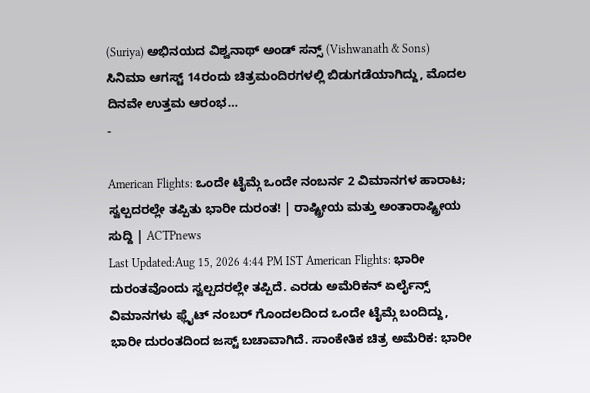(Suriya) ಅಭಿನಯದ ವಿಶ್ವನಾಥ್ ಅಂಡ್ ಸನ್ಸ್ (Vishwanath & Sons) ಸಿನಿಮಾ ಆಗಸ್ಟ್ 14ರಂದು ಚಿತ್ರಮಂದಿರಗಳಲ್ಲಿ ಬಿಡುಗಡೆಯಾಗಿದ್ದು, ಮೊದಲ ದಿನವೇ ಉತ್ತಮ ಆರಂಭ…
-

American Flights: ಒಂದೇ ಟೈಮ್ಗೆ ಒಂದೇ ನಂಬರ್ನ 2 ವಿಮಾನಗಳ ಹಾರಾಟ; ಸ್ವಲ್ಪದರಲ್ಲೇ ತಪ್ಪಿತು ಭಾರೀ ದುರಂತ! | ರಾಷ್ಟ್ರೀಯ ಮತ್ತು ಅಂತಾರಾಷ್ಟ್ರೀಯ ಸುದ್ದಿ | ACTPnews
Last Updated:Aug 15, 2026 4:44 PM IST American Flights: ಭಾರೀ ದುರಂತವೊಂದು ಸ್ವಲ್ಪದರಲ್ಲೇ ತಪ್ಪಿದೆ. ಎರಡು ಅಮೆರಿಕನ್ ಏರ್ಲೈನ್ಸ್ ವಿಮಾನಗಳು ಫ್ಲೈಟ್ ನಂಬರ್ ಗೊಂದಲದಿಂದ ಒಂದೇ ಟೈಮ್ಗೆ ಬಂದಿದ್ದು, ಭಾರೀ ದುರಂತದಿಂದ ಜಸ್ಟ್ ಬಚಾವಾಗಿದೆ. ಸಾಂಕೇತಿಕ ಚಿತ್ರ ಅಮೆರಿಕ: ಭಾರೀ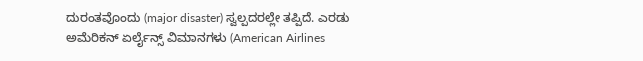ದುರಂತವೊಂದು (major disaster) ಸ್ವಲ್ಪದರಲ್ಲೇ ತಪ್ಪಿದೆ. ಎರಡು ಅಮೆರಿಕನ್ ಏರ್ಲೈನ್ಸ್ ವಿಮಾನಗಳು (American Airlines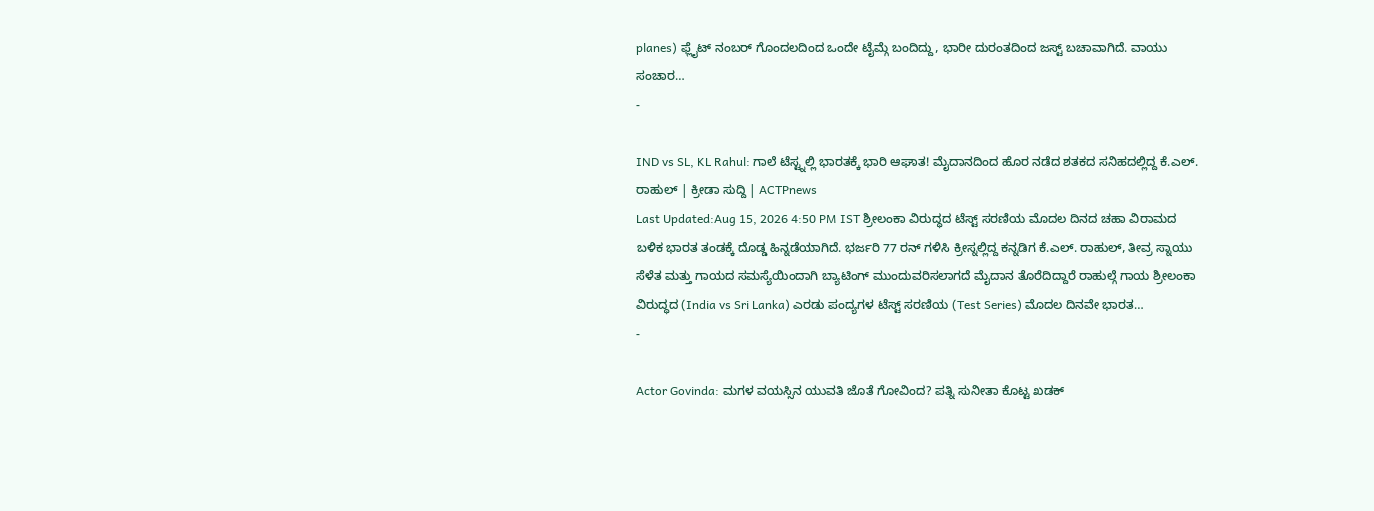planes) ಫ್ಲೈಟ್ ನಂಬರ್ ಗೊಂದಲದಿಂದ ಒಂದೇ ಟೈಮ್ಗೆ ಬಂದಿದ್ದು, ಭಾರೀ ದುರಂತದಿಂದ ಜಸ್ಟ್ ಬಚಾವಾಗಿದೆ. ವಾಯು ಸಂಚಾರ…
-

IND vs SL, KL Rahul: ಗಾಲೆ ಟೆಸ್ಟ್ನಲ್ಲಿ ಭಾರತಕ್ಕೆ ಭಾರಿ ಆಘಾತ! ಮೈದಾನದಿಂದ ಹೊರ ನಡೆದ ಶತಕದ ಸನಿಹದಲ್ಲಿದ್ದ ಕೆ.ಎಲ್. ರಾಹುಲ್ | ಕ್ರೀಡಾ ಸುದ್ದಿ | ACTPnews
Last Updated:Aug 15, 2026 4:50 PM IST ಶ್ರೀಲಂಕಾ ವಿರುದ್ಧದ ಟೆಸ್ಟ್ ಸರಣಿಯ ಮೊದಲ ದಿನದ ಚಹಾ ವಿರಾಮದ ಬಳಿಕ ಭಾರತ ತಂಡಕ್ಕೆ ದೊಡ್ಡ ಹಿನ್ನಡೆಯಾಗಿದೆ. ಭರ್ಜರಿ 77 ರನ್ ಗಳಿಸಿ ಕ್ರೀಸ್ನಲ್ಲಿದ್ದ ಕನ್ನಡಿಗ ಕೆ.ಎಲ್. ರಾಹುಲ್, ತೀವ್ರ ಸ್ನಾಯು ಸೆಳೆತ ಮತ್ತು ಗಾಯದ ಸಮಸ್ಯೆಯಿಂದಾಗಿ ಬ್ಯಾಟಿಂಗ್ ಮುಂದುವರಿಸಲಾಗದೆ ಮೈದಾನ ತೊರೆದಿದ್ದಾರೆ ರಾಹುಲ್ಗೆ ಗಾಯ ಶ್ರೀಲಂಕಾ ವಿರುದ್ಧದ (India vs Sri Lanka) ಎರಡು ಪಂದ್ಯಗಳ ಟೆಸ್ಟ್ ಸರಣಿಯ (Test Series) ಮೊದಲ ದಿನವೇ ಭಾರತ…
-

Actor Govinda: ಮಗಳ ವಯಸ್ಸಿನ ಯುವತಿ ಜೊತೆ ಗೋವಿಂದ? ಪತ್ನಿ ಸುನೀತಾ ಕೊಟ್ಟ ಖಡಕ್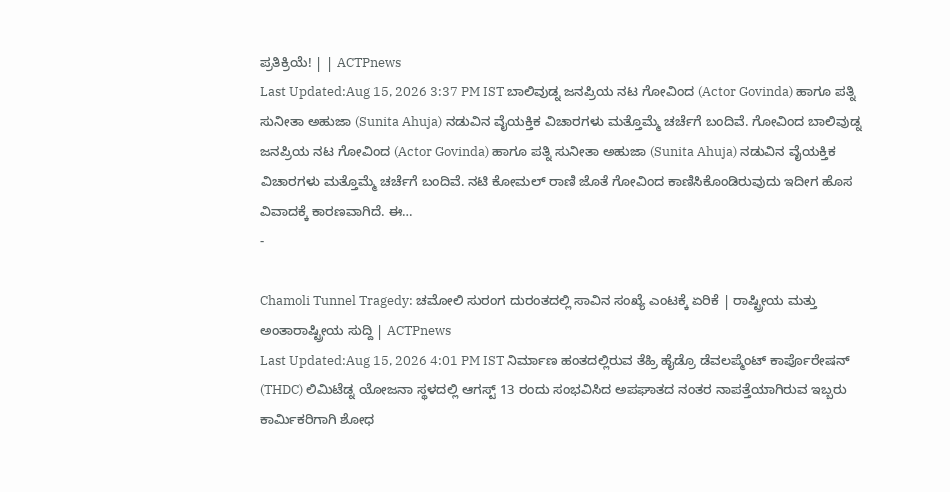ಪ್ರತಿಕ್ರಿಯೆ! | | ACTPnews
Last Updated:Aug 15, 2026 3:37 PM IST ಬಾಲಿವುಡ್ನ ಜನಪ್ರಿಯ ನಟ ಗೋವಿಂದ (Actor Govinda) ಹಾಗೂ ಪತ್ನಿ ಸುನೀತಾ ಅಹುಜಾ (Sunita Ahuja) ನಡುವಿನ ವೈಯಕ್ತಿಕ ವಿಚಾರಗಳು ಮತ್ತೊಮ್ಮೆ ಚರ್ಚೆಗೆ ಬಂದಿವೆ. ಗೋವಿಂದ ಬಾಲಿವುಡ್ನ ಜನಪ್ರಿಯ ನಟ ಗೋವಿಂದ (Actor Govinda) ಹಾಗೂ ಪತ್ನಿ ಸುನೀತಾ ಅಹುಜಾ (Sunita Ahuja) ನಡುವಿನ ವೈಯಕ್ತಿಕ ವಿಚಾರಗಳು ಮತ್ತೊಮ್ಮೆ ಚರ್ಚೆಗೆ ಬಂದಿವೆ. ನಟಿ ಕೋಮಲ್ ರಾಣಿ ಜೊತೆ ಗೋವಿಂದ ಕಾಣಿಸಿಕೊಂಡಿರುವುದು ಇದೀಗ ಹೊಸ ವಿವಾದಕ್ಕೆ ಕಾರಣವಾಗಿದೆ. ಈ…
-

Chamoli Tunnel Tragedy: ಚಮೋಲಿ ಸುರಂಗ ದುರಂತದಲ್ಲಿ ಸಾವಿನ ಸಂಖ್ಯೆ ಎಂಟಕ್ಕೆ ಏರಿಕೆ | ರಾಷ್ಟ್ರೀಯ ಮತ್ತು ಅಂತಾರಾಷ್ಟ್ರೀಯ ಸುದ್ದಿ | ACTPnews
Last Updated:Aug 15, 2026 4:01 PM IST ನಿರ್ಮಾಣ ಹಂತದಲ್ಲಿರುವ ತೆಹ್ರಿ ಹೈಡ್ರೊ ಡೆವಲಪ್ಮೆಂಟ್ ಕಾರ್ಪೊರೇಷನ್ (THDC) ಲಿಮಿಟೆಡ್ನ ಯೋಜನಾ ಸ್ಥಳದಲ್ಲಿ ಆಗಸ್ಟ್ 13 ರಂದು ಸಂಭವಿಸಿದ ಅಪಘಾತದ ನಂತರ ನಾಪತ್ತೆಯಾಗಿರುವ ಇಬ್ಬರು ಕಾರ್ಮಿಕರಿಗಾಗಿ ಶೋಧ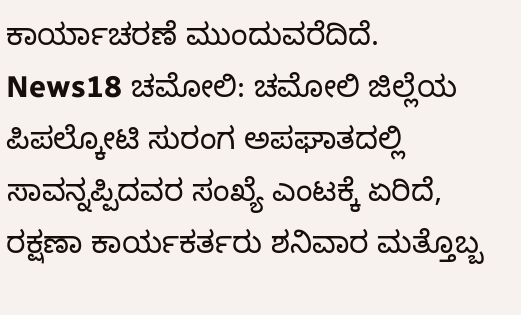ಕಾರ್ಯಾಚರಣೆ ಮುಂದುವರೆದಿದೆ. News18 ಚಮೋಲಿ: ಚಮೋಲಿ ಜಿಲ್ಲೆಯ ಪಿಪಲ್ಕೋಟಿ ಸುರಂಗ ಅಪಘಾತದಲ್ಲಿ ಸಾವನ್ನಪ್ಪಿದವರ ಸಂಖ್ಯೆ ಎಂಟಕ್ಕೆ ಏರಿದೆ, ರಕ್ಷಣಾ ಕಾರ್ಯಕರ್ತರು ಶನಿವಾರ ಮತ್ತೊಬ್ಬ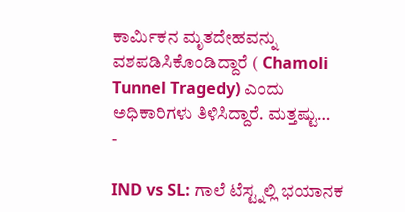ಕಾರ್ಮಿಕನ ಮೃತದೇಹವನ್ನು ವಶಪಡಿಸಿಕೊಂಡಿದ್ದಾರೆ ( Chamoli Tunnel Tragedy) ಎಂದು ಅಧಿಕಾರಿಗಳು ತಿಳಿಸಿದ್ದಾರೆ. ಮತ್ತಷ್ಟು…
-

IND vs SL: ಗಾಲೆ ಟೆಸ್ಟ್ನಲ್ಲಿ ಭಯಾನಕ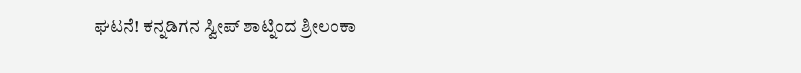ಘಟನೆ! ಕನ್ನಡಿಗನ ಸ್ವೀಪ್ ಶಾಟ್ನಿಂದ ಶ್ರೀಲಂಕಾ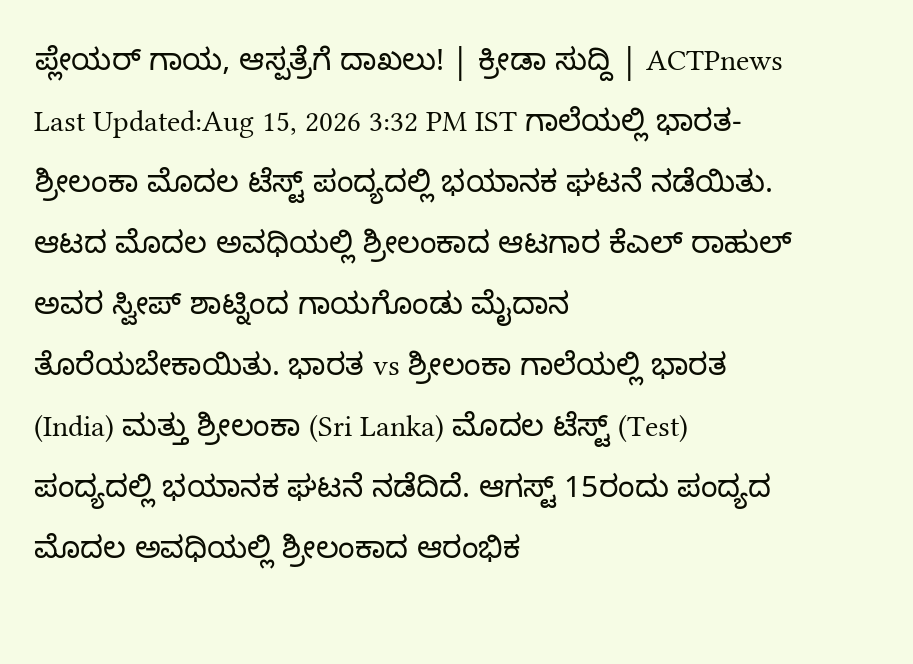ಪ್ಲೇಯರ್ ಗಾಯ, ಆಸ್ಪತ್ರೆಗೆ ದಾಖಲು! | ಕ್ರೀಡಾ ಸುದ್ದಿ | ACTPnews
Last Updated:Aug 15, 2026 3:32 PM IST ಗಾಲೆಯಲ್ಲಿ ಭಾರತ-ಶ್ರೀಲಂಕಾ ಮೊದಲ ಟೆಸ್ಟ್ ಪಂದ್ಯದಲ್ಲಿ ಭಯಾನಕ ಘಟನೆ ನಡೆಯಿತು. ಆಟದ ಮೊದಲ ಅವಧಿಯಲ್ಲಿ ಶ್ರೀಲಂಕಾದ ಆಟಗಾರ ಕೆಎಲ್ ರಾಹುಲ್ ಅವರ ಸ್ವೀಪ್ ಶಾಟ್ನಿಂದ ಗಾಯಗೊಂಡು ಮೈದಾನ ತೊರೆಯಬೇಕಾಯಿತು. ಭಾರತ vs ಶ್ರೀಲಂಕಾ ಗಾಲೆಯಲ್ಲಿ ಭಾರತ (India) ಮತ್ತು ಶ್ರೀಲಂಕಾ (Sri Lanka) ಮೊದಲ ಟೆಸ್ಟ್ (Test) ಪಂದ್ಯದಲ್ಲಿ ಭಯಾನಕ ಘಟನೆ ನಡೆದಿದೆ. ಆಗಸ್ಟ್ 15ರಂದು ಪಂದ್ಯದ ಮೊದಲ ಅವಧಿಯಲ್ಲಿ ಶ್ರೀಲಂಕಾದ ಆರಂಭಿಕ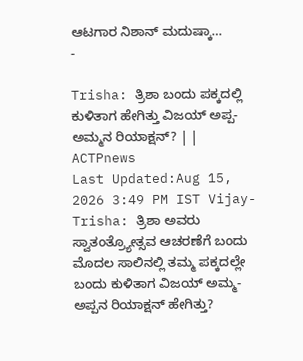ಆಟಗಾರ ನಿಶಾನ್ ಮದುಷ್ಕಾ…
-

Trisha: ತ್ರಿಶಾ ಬಂದು ಪಕ್ಕದಲ್ಲಿ ಕುಳಿತಾಗ ಹೇಗಿತ್ತು ವಿಜಯ್ ಅಪ್ಪ-ಅಮ್ಮನ ರಿಯಾಕ್ಷನ್? | | ACTPnews
Last Updated:Aug 15, 2026 3:49 PM IST Vijay-Trisha: ತ್ರಿಶಾ ಅವರು ಸ್ವಾತಂತ್ರ್ಯೋತ್ಸವ ಆಚರಣೆಗೆ ಬಂದು ಮೊದಲ ಸಾಲಿನಲ್ಲಿ ತಮ್ಮ ಪಕ್ಕದಲ್ಲೇ ಬಂದು ಕುಳಿತಾಗ ವಿಜಯ್ ಅಮ್ಮ-ಅಪ್ಪನ ರಿಯಾಕ್ಷನ್ ಹೇಗಿತ್ತು?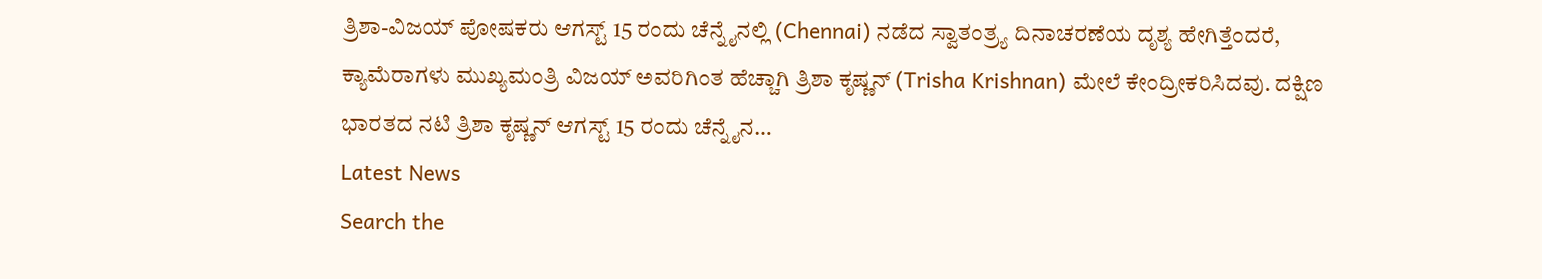ತ್ರಿಶಾ-ವಿಜಯ್ ಪೋಷಕರು ಆಗಸ್ಟ್ 15 ರಂದು ಚೆನ್ನೈನಲ್ಲಿ (Chennai) ನಡೆದ ಸ್ವಾತಂತ್ರ್ಯ ದಿನಾಚರಣೆಯ ದೃಶ್ಯ ಹೇಗಿತ್ತೆಂದರೆ, ಕ್ಯಾಮೆರಾಗಳು ಮುಖ್ಯಮಂತ್ರಿ ವಿಜಯ್ ಅವರಿಗಿಂತ ಹೆಚ್ಚಾಗಿ ತ್ರಿಶಾ ಕೃಷ್ಣನ್ (Trisha Krishnan) ಮೇಲೆ ಕೇಂದ್ರೀಕರಿಸಿದವು. ದಕ್ಷಿಣ ಭಾರತದ ನಟಿ ತ್ರಿಶಾ ಕೃಷ್ಣನ್ ಆಗಸ್ಟ್ 15 ರಂದು ಚೆನ್ನೈನ…
Latest News
Search the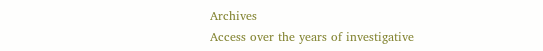Archives
Access over the years of investigative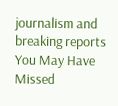journalism and breaking reports
You May Have Missed